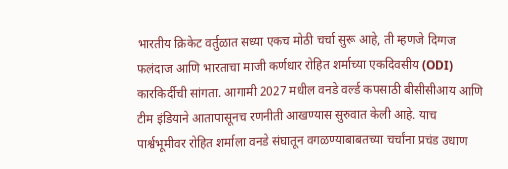भारतीय क्रिकेट वर्तुळात सध्या एकच मोठी चर्चा सुरू आहे, ती म्हणजे दिग्गज फलंदाज आणि भारताचा माजी कर्णधार रोहित शर्माच्या एकदिवसीय (ODI) कारकिर्दीची सांगता. आगामी 2027 मधील वनडे वर्ल्ड कपसाठी बीसीसीआय आणि टीम इंडियाने आतापासूनच रणनीती आखण्यास सुरुवात केली आहे. याच पार्श्वभूमीवर रोहित शर्माला वनडे संघातून वगळण्याबाबतच्या चर्चांना प्रचंड उधाण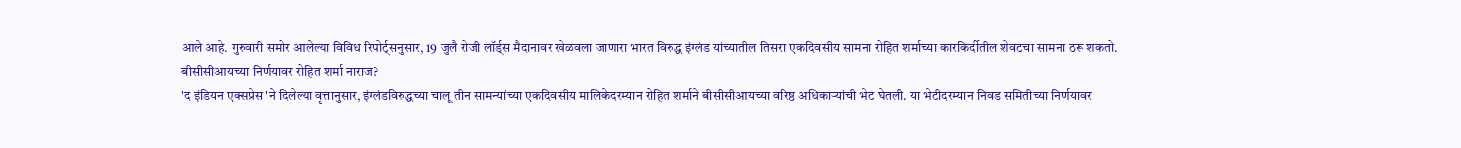आले आहे. गुरुवारी समोर आलेल्या विविध रिपोर्ट्सनुसार, 19 जुलै रोजी लॉर्ड्स मैदानावर खेळवला जाणारा भारत विरुद्ध इंग्लंड यांच्यातील तिसरा एकदिवसीय सामना रोहित शर्माच्या कारकिर्दीतील शेवटचा सामना ठरू शकतो.
बीसीसीआयच्या निर्णयावर रोहित शर्मा नाराज?
'द इंडियन एक्सप्रेस'ने दिलेल्या वृत्तानुसार, इंग्लंडविरुद्धच्या चालू तीन सामन्यांच्या एकदिवसीय मालिकेदरम्यान रोहित शर्माने बीसीसीआयच्या वरिष्ठ अधिकाऱ्यांची भेट घेतली. या भेटीदरम्यान निवड समितीच्या निर्णयावर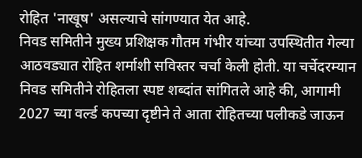रोहित 'नाखूष' असल्याचे सांगण्यात येत आहे.
निवड समितीने मुख्य प्रशिक्षक गौतम गंभीर यांच्या उपस्थितीत गेल्या आठवड्यात रोहित शर्माशी सविस्तर चर्चा केली होती. या चर्चेदरम्यान निवड समितीने रोहितला स्पष्ट शब्दांत सांगितले आहे की, आगामी 2027 च्या वर्ल्ड कपच्या दृष्टीने ते आता रोहितच्या पलीकडे जाऊन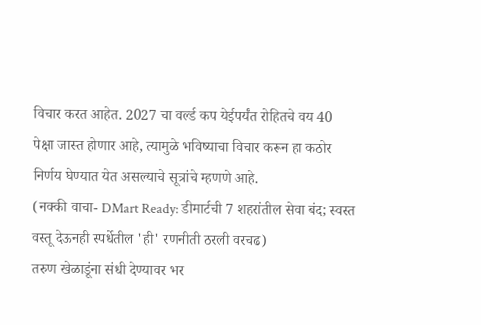विचार करत आहेत. 2027 चा वर्ल्ड कप येईपर्यंत रोहितचे वय 40 पेक्षा जास्त होणार आहे, त्यामुळे भविष्याचा विचार करून हा कठोर निर्णय घेण्यात येत असल्याचे सूत्रांचे म्हणणे आहे.
(नक्की वाचा- DMart Ready: डीमार्टची 7 शहरांतील सेवा बंद; स्वस्त वस्तू देऊनही स्पर्धेतील 'ही' रणनीती ठरली वरचढ)
तरुण खेळाडूंना संधी देण्यावर भर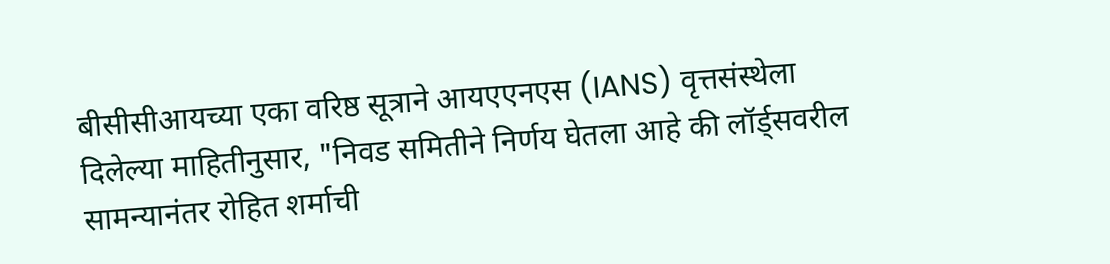बीसीसीआयच्या एका वरिष्ठ सूत्राने आयएएनएस (IANS) वृत्तसंस्थेला दिलेल्या माहितीनुसार, "निवड समितीने निर्णय घेतला आहे की लॉर्ड्सवरील सामन्यानंतर रोहित शर्माची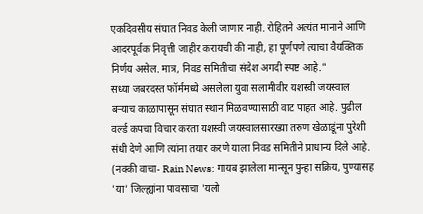एकदिवसीय संघात निवड केली जाणार नाही. रोहितने अत्यंत मानाने आणि आदरपूर्वक निवृत्ती जाहीर करायची की नाही, हा पूर्णपणे त्याचा वैयक्तिक निर्णय असेल. मात्र, निवड समितीचा संदेश अगदी स्पष्ट आहे."
सध्या जबरदस्त फॉर्ममध्ये असलेला युवा सलामीवीर यशस्वी जयस्वाल बऱ्याच काळापासून संघात स्थान मिळवण्यासाठी वाट पाहत आहे. पुढील वर्ल्ड कपचा विचार करता यशस्वी जयस्वालसारख्या तरुण खेळाडूंना पुरेशी संधी देणे आणि त्यांना तयार करणे याला निवड समितीने प्राधान्य दिले आहे.
(नक्की वाचा- Rain News: गायब झालेला मान्सून पुन्हा सक्रिय, पुण्यासह 'या' जिल्ह्यांना पावसाचा 'यलो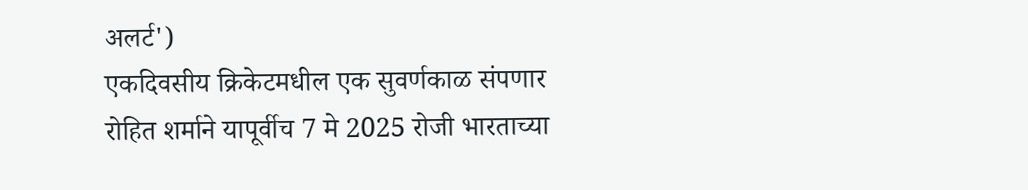अलर्ट')
एकदिवसीय क्रिकेटमधील एक सुवर्णकाळ संपणार
रोहित शर्माने यापूर्वीच 7 मे 2025 रोजी भारताच्या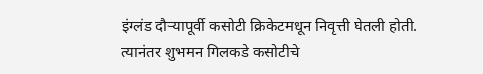इंग्लंड दौऱ्यापूर्वी कसोटी क्रिकेटमधून निवृत्ती घेतली होती. त्यानंतर शुभमन गिलकडे कसोटीचे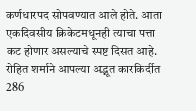कर्णधारपद सोपवण्यात आले होते. आता एकदिवसीय क्रिकेटमधूनही त्याचा पत्ता कट होणार असल्याचे स्पष्ट दिसत आहे.
रोहित शर्माने आपल्या अद्भूत कारकिर्दीत 286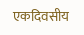एकदिवसीय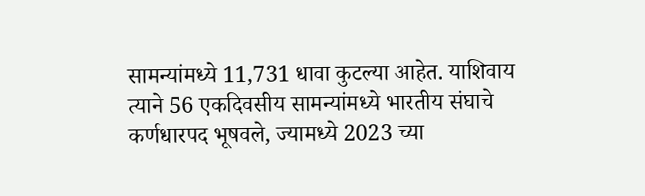सामन्यांमध्ये 11,731 धावा कुटल्या आहेत. याशिवाय त्याने 56 एकदिवसीय सामन्यांमध्ये भारतीय संघाचे कर्णधारपद भूषवले, ज्यामध्ये 2023 च्या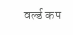वर्ल्ड कप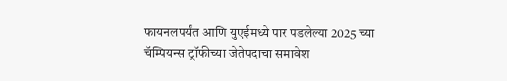फायनलपर्यंत आणि युएईमध्ये पार पडलेल्या 2025 च्या चॅम्पियन्स ट्रॉफीच्या जेतेपदाचा समावेश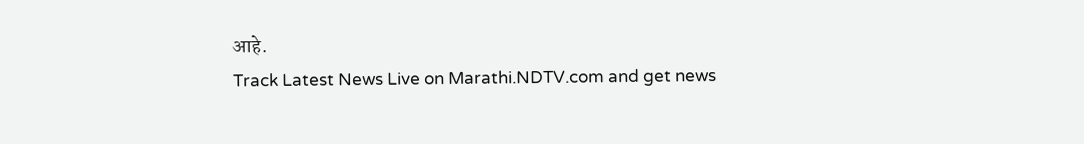आहे.
Track Latest News Live on Marathi.NDTV.com and get news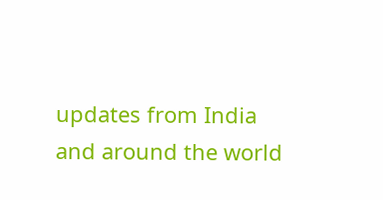updates from India and around the world